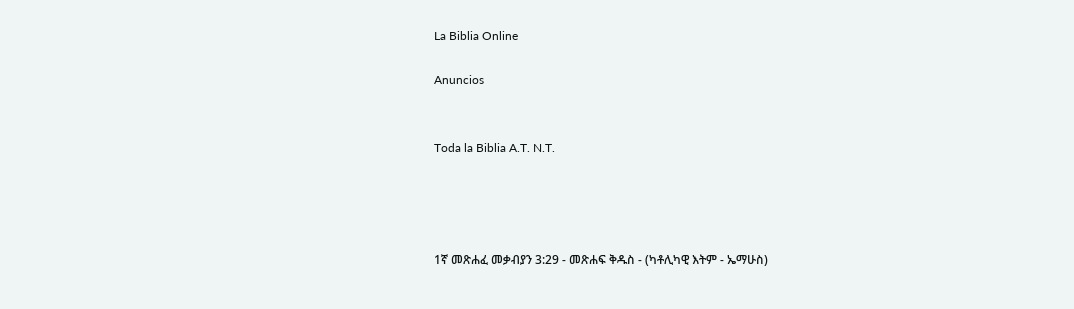La Biblia Online

Anuncios


Toda la Biblia A.T. N.T.




1ኛ መጽሐፈ መቃብያን 3:29 - መጽሐፍ ቅዱስ - (ካቶሊካዊ እትም - ኤማሁስ)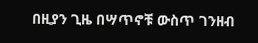በዚያን ጊዜ በሣጥኖቹ ውስጥ ገንዘብ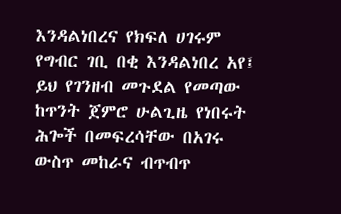እንዳልነበረና የክፍለ ሀገሩም የግብር ገቢ በቂ እንዳልነበረ አየ፤ ይህ የገንዘብ መጉደል የመጣው ከጥንት ጀምሮ ሁልጊዜ የነበሩት ሕጐች በመፍረሳቸው በአገሩ ውስጥ መከራና ብጥብጥ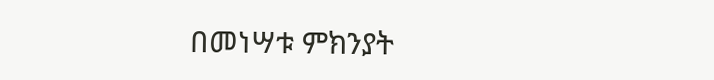በመነሣቱ ምክንያት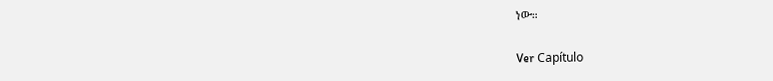ነው።

Ver Capítulo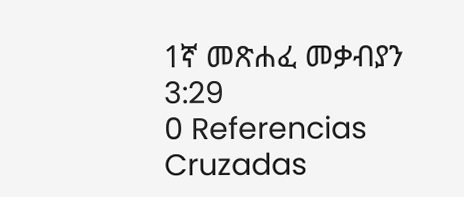1ኛ መጽሐፈ መቃብያን 3:29
0 Referencias Cruzadas